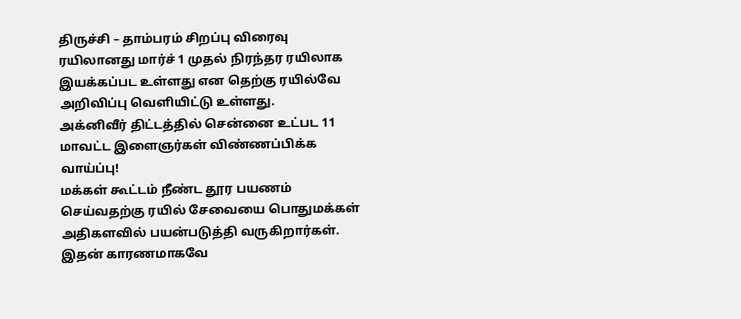திருச்சி – தாம்பரம் சிறப்பு விரைவு ரயிலானது மார்ச் 1 முதல் நிரந்தர ரயிலாக இயக்கப்பட உள்ளது என தெற்கு ரயில்வே அறிவிப்பு வெளியிட்டு உள்ளது.
அக்னிவீர் திட்டத்தில் சென்னை உட்பட 11 மாவட்ட இளைஞர்கள் விண்ணப்பிக்க வாய்ப்பு!
மக்கள் கூட்டம் நீண்ட தூர பயணம் செய்வதற்கு ரயில் சேவையை பொதுமக்கள் அதிகளவில் பயன்படுத்தி வருகிறார்கள். இதன் காரணமாகவே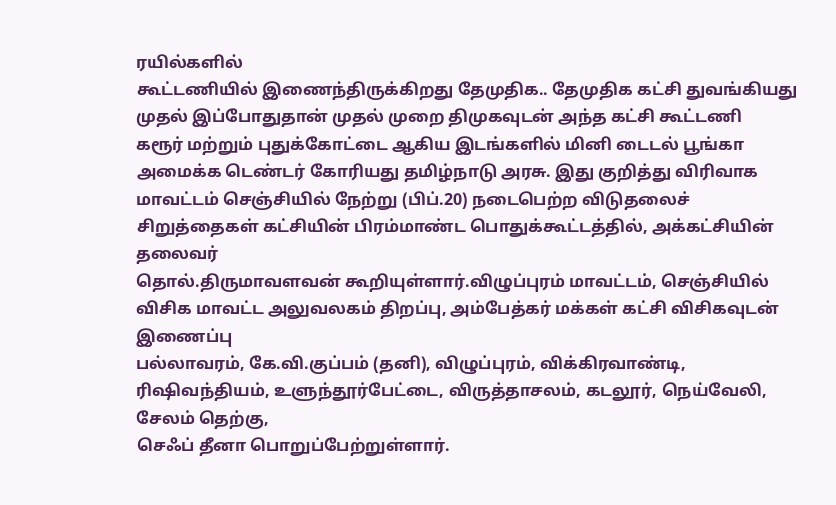ரயில்களில்
கூட்டணியில் இணைந்திருக்கிறது தேமுதிக.. தேமுதிக கட்சி துவங்கியது முதல் இப்போதுதான் முதல் முறை திமுகவுடன் அந்த கட்சி கூட்டணி
கரூர் மற்றும் புதுக்கோட்டை ஆகிய இடங்களில் மினி டைடல் பூங்கா அமைக்க டெண்டர் கோரியது தமிழ்நாடு அரசு. இது குறித்து விரிவாக
மாவட்டம் செஞ்சியில் நேற்று (பிப்.20) நடைபெற்ற விடுதலைச் சிறுத்தைகள் கட்சியின் பிரம்மாண்ட பொதுக்கூட்டத்தில், அக்கட்சியின் தலைவர்
தொல்.திருமாவளவன் கூறியுள்ளார்.விழுப்புரம் மாவட்டம், செஞ்சியில் விசிக மாவட்ட அலுவலகம் திறப்பு, அம்பேத்கர் மக்கள் கட்சி விசிகவுடன் இணைப்பு
பல்லாவரம், கே.வி.குப்பம் (தனி), விழுப்புரம், விக்கிரவாண்டி, ரிஷிவந்தியம், உளுந்தூர்பேட்டை, விருத்தாசலம், கடலூர், நெய்வேலி, சேலம் தெற்கு,
செஃப் தீனா பொறுப்பேற்றுள்ளார்.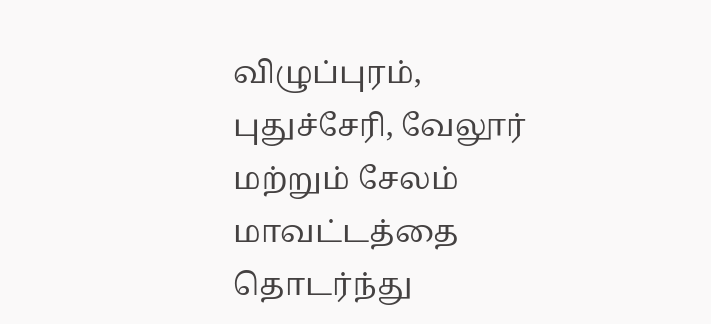விழுப்புரம், புதுச்சேரி, வேலூர் மற்றும் சேலம் மாவட்டத்தை தொடர்ந்து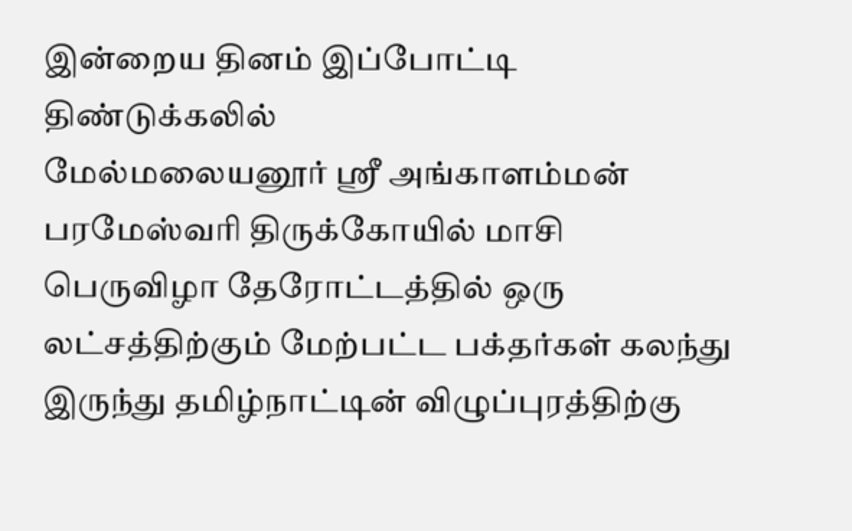இன்றைய தினம் இப்போட்டி திண்டுக்கலில்
மேல்மலையனூர் ஸ்ரீ அங்காளம்மன் பரமேஸ்வரி திருக்கோயில் மாசி பெருவிழா தேரோட்டத்தில் ஒரு லட்சத்திற்கும் மேற்பட்ட பக்தர்கள் கலந்து
இருந்து தமிழ்நாட்டின் விழுப்புரத்திற்கு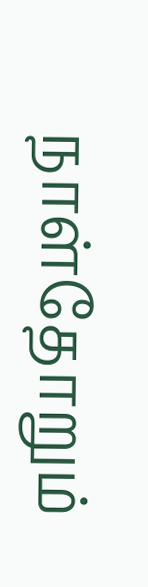நாள்தோறும்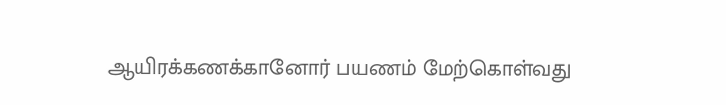ஆயிரக்கணக்கானோர் பயணம் மேற்கொள்வது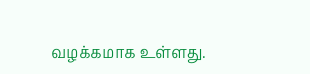வழக்கமாக உள்ளது.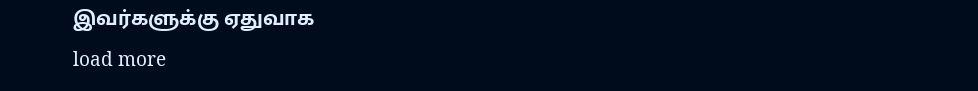இவர்களுக்கு ஏதுவாக
load more